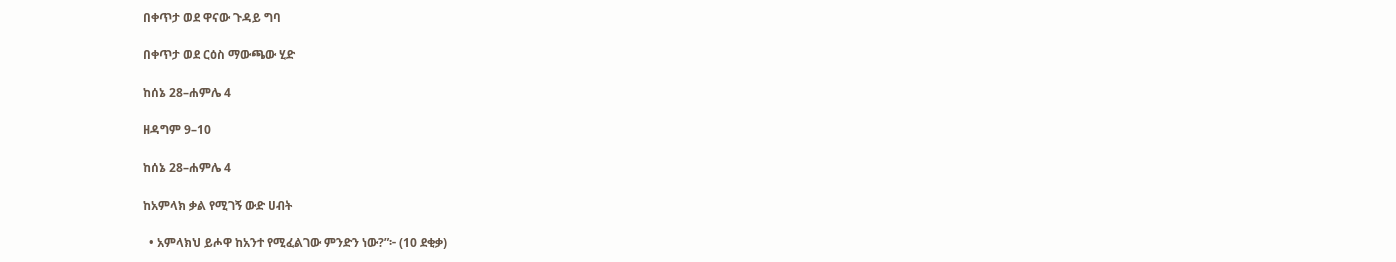በቀጥታ ወደ ዋናው ጉዳይ ግባ

በቀጥታ ወደ ርዕስ ማውጫው ሂድ

ከሰኔ 28–ሐምሌ 4

ዘዳግም 9–10

ከሰኔ 28–ሐምሌ 4

ከአምላክ ቃል የሚገኝ ውድ ሀብት

  • አምላክህ ይሖዋ ከአንተ የሚፈልገው ምንድን ነው?”፦ (10 ደቂቃ)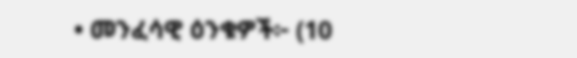• መንፈሳዊ ዕንቁዎች፦ (10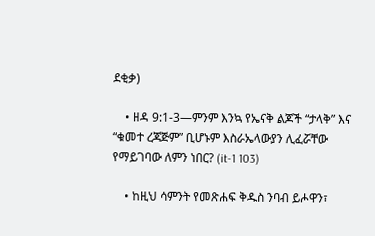ደቂቃ)

    • ዘዳ 9:1-3—ምንም እንኳ የኤናቅ ልጆች “ታላቅ” እና “ቁመተ ረጃጅም” ቢሆኑም እስራኤላውያን ሊፈሯቸው የማይገባው ለምን ነበር? (it-1 103)

    • ከዚህ ሳምንት የመጽሐፍ ቅዱስ ንባብ ይሖዋን፣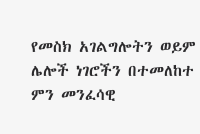የመስክ አገልግሎትን ወይም ሌሎች ነገሮችን በተመለከተ ምን መንፈሳዊ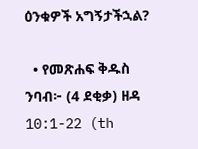ዕንቁዎች አግኝታችኋል?

  • የመጽሐፍ ቅዱስ ንባብ፦ (4 ደቂቃ) ዘዳ 10:1-22 (th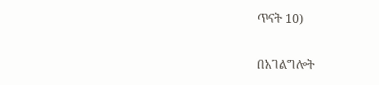ጥናት 10)

በአገልግሎት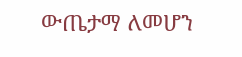ውጤታማ ለመሆን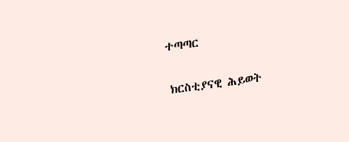ተጣጣር

ክርስቲያናዊ ሕይወት